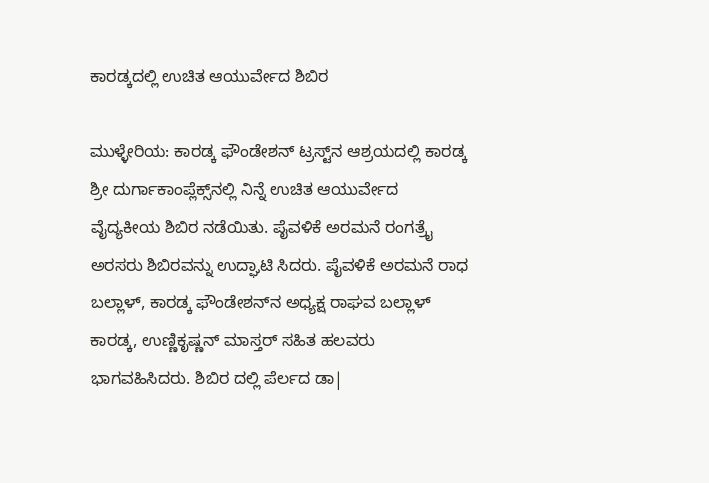ಕಾರಡ್ಕದಲ್ಲಿ ಉಚಿತ ಆಯುರ್ವೇದ ಶಿಬಿರ

ಮುಳ್ಳೇರಿಯ: ಕಾರಡ್ಕ ಫೌಂಡೇಶನ್ ಟ್ರಸ್ಟ್‌ನ ಆಶ್ರಯದಲ್ಲಿ ಕಾರಡ್ಕ ಶ್ರೀ ದುರ್ಗಾಕಾಂಪ್ಲೆಕ್ಸ್‌ನಲ್ಲಿ ನಿನ್ನೆ ಉಚಿತ ಆಯುರ್ವೇದ  ವೈದ್ಯಕೀಯ ಶಿಬಿರ ನಡೆಯಿತು. ಪೈವಳಿಕೆ ಅರಮನೆ ರಂಗತ್ರೈ ಅರಸರು ಶಿಬಿರವನ್ನು ಉದ್ಘಾಟಿ ಸಿದರು. ಪೈವಳಿಕೆ ಅರಮನೆ ರಾಧ ಬಲ್ಲಾಳ್, ಕಾರಡ್ಕ ಫೌಂಡೇಶನ್‌ನ ಅಧ್ಯಕ್ಷ ರಾಘವ ಬಲ್ಲಾಳ್ ಕಾರಡ್ಕ, ಉಣ್ಣಿಕೃಷ್ಣನ್ ಮಾಸ್ತರ್ ಸಹಿತ ಹಲವರು ಭಾಗವಹಿಸಿದರು. ಶಿಬಿರ ದಲ್ಲಿ ಪೆರ್ಲದ ಡಾ|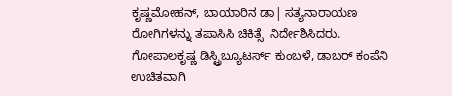ಕೃಷ್ಣಮೋಹನ್, ಬಾಯಾರಿನ ಡಾ| ಸತ್ಯನಾರಾಯಣ ರೋಗಿಗಳನ್ನು ತಪಾಸಿಸಿ ಚಿಕಿತ್ಸೆ  ನಿರ್ದೇಶಿಸಿದರು. ಗೋಪಾಲಕೃಷ್ಣ ಡಿಸ್ಟ್ರಿಬ್ಯೂಟರ್ಸ್ ಕುಂಬಳೆ, ಡಾಬರ್ ಕಂಪೆನಿ ಉಚಿತವಾಗಿ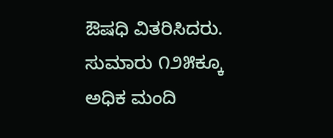ಔಷಧಿ ವಿತರಿಸಿದರು. ಸುಮಾರು ೧೨೫ಕ್ಕೂ ಅಧಿಕ ಮಂದಿ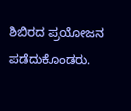ಶಿಬಿರದ ಪ್ರಯೋಜನ ಪಡೆದುಕೊಂಡರು.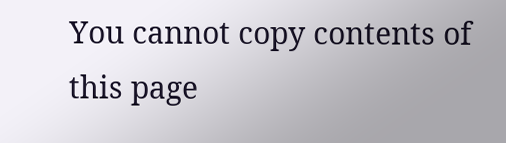You cannot copy contents of this page